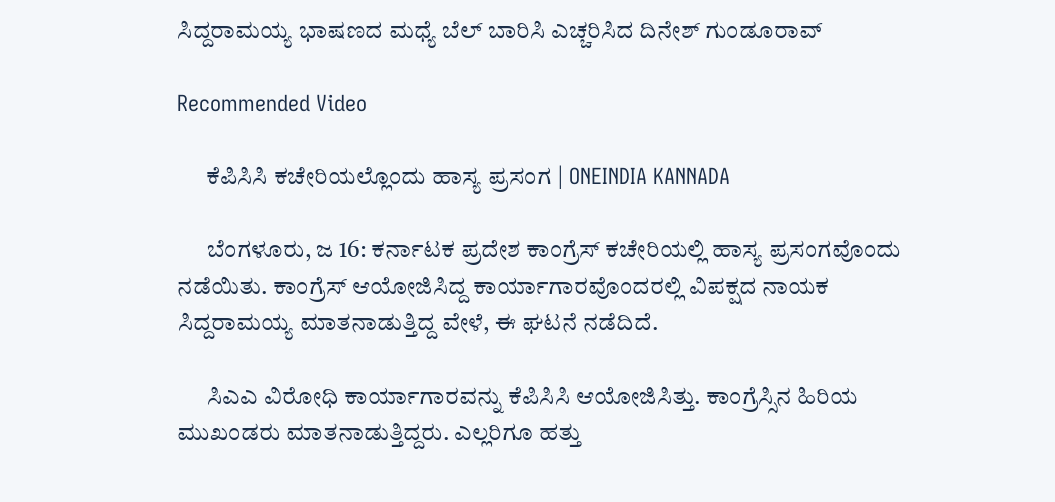ಸಿದ್ದರಾಮಯ್ಯ ಭಾಷಣದ ಮಧ್ಯೆ ಬೆಲ್ ಬಾರಿಸಿ ಎಚ್ಚರಿಸಿದ ದಿನೇಶ್ ಗುಂಡೂರಾವ್

Recommended Video

      ಕೆಪಿಸಿಸಿ ಕಚೇರಿಯಲ್ಲೊಂದು ಹಾಸ್ಯ ಪ್ರಸಂಗ | ONEINDIA KANNADA

      ಬೆಂಗಳೂರು, ಜ 16: ಕರ್ನಾಟಕ ಪ್ರದೇಶ ಕಾಂಗ್ರೆಸ್ ಕಚೇರಿಯಲ್ಲಿ ಹಾಸ್ಯ ಪ್ರಸಂಗವೊಂದು ನಡೆಯಿತು. ಕಾಂಗ್ರೆಸ್ ಆಯೋಜಿಸಿದ್ದ ಕಾರ್ಯಾಗಾರವೊಂದರಲ್ಲಿ ವಿಪಕ್ಷದ ನಾಯಕ ಸಿದ್ದರಾಮಯ್ಯ ಮಾತನಾಡುತ್ತಿದ್ದ ವೇಳೆ, ಈ ಘಟನೆ ನಡೆದಿದೆ.

      ಸಿಎಎ ವಿರೋಧಿ ಕಾರ್ಯಾಗಾರವನ್ನು ಕೆಪಿಸಿಸಿ ಆಯೋಜಿಸಿತ್ತು. ಕಾಂಗ್ರೆಸ್ಸಿನ ಹಿರಿಯ ಮುಖಂಡರು ಮಾತನಾಡುತ್ತಿದ್ದರು. ಎಲ್ಲರಿಗೂ ಹತ್ತು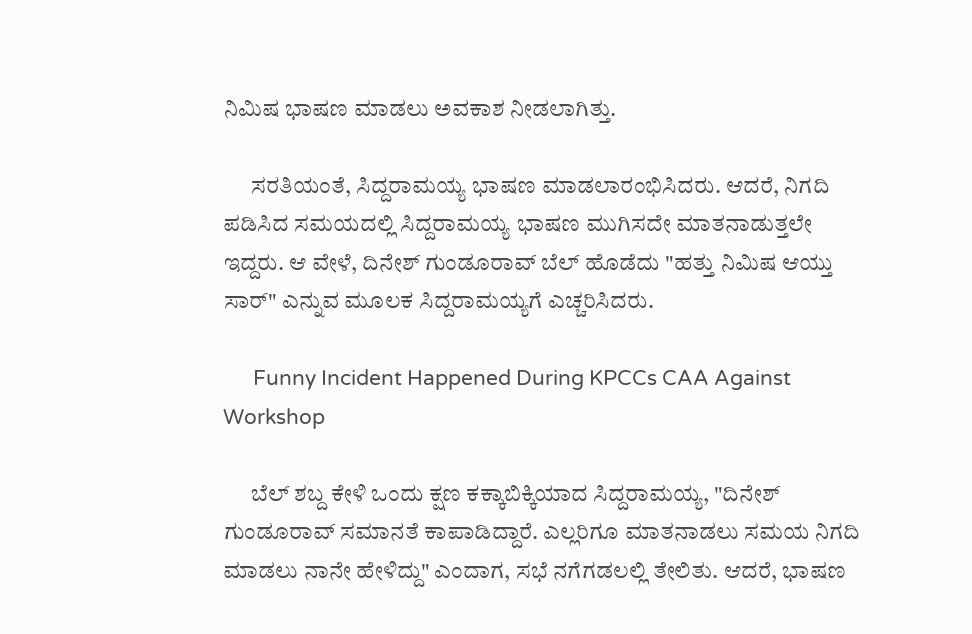ನಿಮಿಷ ಭಾಷಣ ಮಾಡಲು ಅವಕಾಶ ನೀಡಲಾಗಿತ್ತು.

      ಸರತಿಯಂತೆ, ಸಿದ್ದರಾಮಯ್ಯ ಭಾಷಣ ಮಾಡಲಾರಂಭಿಸಿದರು. ಆದರೆ, ನಿಗದಿ ಪಡಿಸಿದ ಸಮಯದಲ್ಲಿ ಸಿದ್ದರಾಮಯ್ಯ ಭಾಷಣ ಮುಗಿಸದೇ ಮಾತನಾಡುತ್ತಲೇ ಇದ್ದರು. ಆ ವೇಳೆ, ದಿನೇಶ್ ಗುಂಡೂರಾವ್ ಬೆಲ್ ಹೊಡೆದು "ಹತ್ತು ನಿಮಿಷ ಆಯ್ತು ಸಾರ್" ಎನ್ನುವ ಮೂಲಕ ಸಿದ್ದರಾಮಯ್ಯಗೆ ಎಚ್ಚರಿಸಿದರು.

      Funny Incident Happened During KPCCs CAA Against Workshop

      ಬೆಲ್ ಶಬ್ದ ಕೇಳಿ ಒಂದು ಕ್ಷಣ ಕಕ್ಕಾಬಿಕ್ಕಿಯಾದ ಸಿದ್ದರಾಮಯ್ಯ, "ದಿನೇಶ್ ಗುಂಡೂರಾವ್ ಸಮಾನತೆ ಕಾಪಾಡಿದ್ದಾರೆ. ಎಲ್ಲರಿಗೂ ಮಾತನಾಡಲು ಸಮಯ ನಿಗದಿ ಮಾಡಲು ನಾನೇ ಹೇಳಿದ್ದು" ಎಂದಾಗ, ಸಭೆ ನಗೆಗಡಲಲ್ಲಿ ತೇಲಿತು. ಆದರೆ, ಭಾಷಣ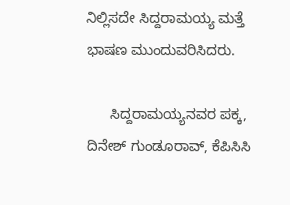ನಿಲ್ಲಿಸದೇ ಸಿದ್ದರಾಮಯ್ಯ ಮತ್ತೆ ಭಾಷಣ ಮುಂದುವರಿಸಿದರು.

      ಸಿದ್ದರಾಮಯ್ಯನವರ ಪಕ್ಕ, ದಿನೇಶ್ ಗುಂಡೂರಾವ್, ಕೆಪಿಸಿಸಿ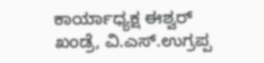ಕಾರ್ಯಾಧ್ಯಕ್ಷ ಈಶ್ವರ್ ಖಂಡ್ರೆ, ವಿ.ಎಸ್.ಉಗ್ರಪ್ಪ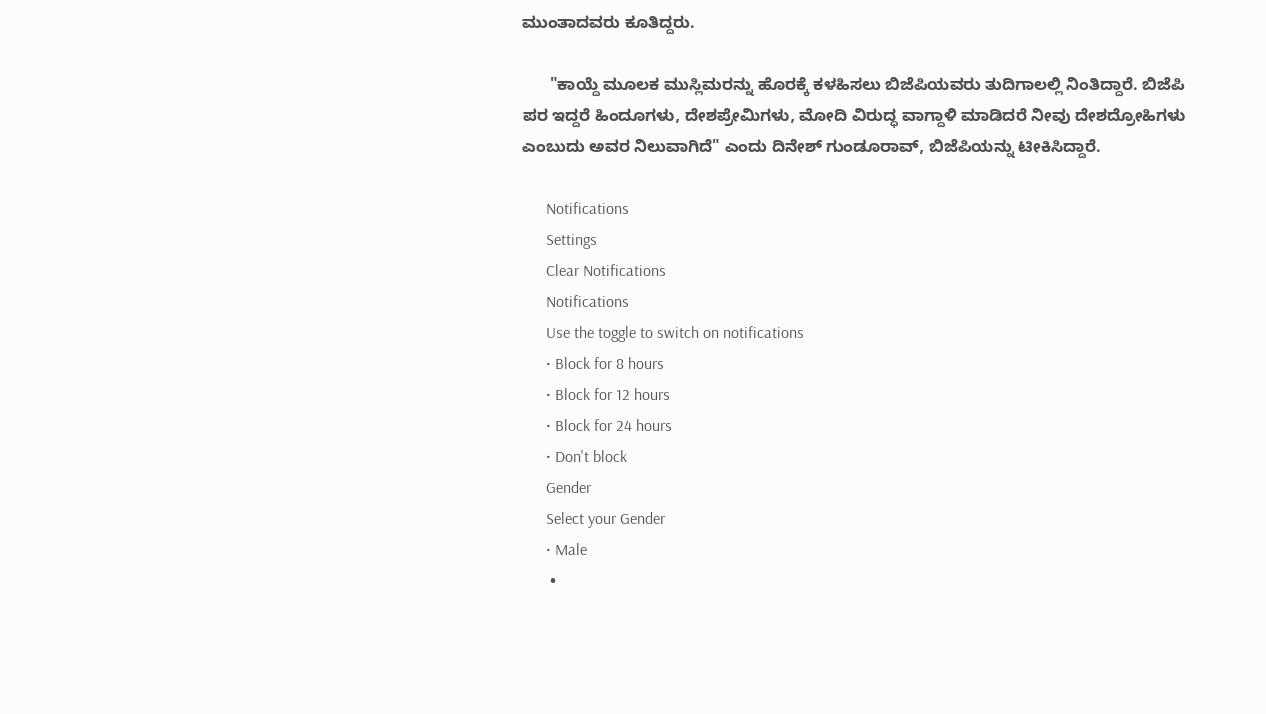ಮುಂತಾದವರು ಕೂತಿದ್ದರು.

      "ಕಾಯ್ದೆ ಮೂಲಕ ಮುಸ್ಲಿಮರನ್ನು ಹೊರಕ್ಕೆ ಕಳಹಿಸಲು ಬಿಜೆಪಿಯವರು ತುದಿಗಾಲಲ್ಲಿ ನಿಂತಿದ್ದಾರೆ. ಬಿಜೆಪಿ ಪರ ಇದ್ದರೆ ಹಿಂದೂಗಳು, ದೇಶಪ್ರೇಮಿಗಳು, ಮೋದಿ ವಿರುದ್ಧ ವಾಗ್ದಾಳಿ ಮಾಡಿದರೆ ನೀವು ದೇಶದ್ರೋಹಿಗಳು ಎಂಬುದು ಅವರ ನಿಲುವಾಗಿದೆ" ಎಂದು ದಿನೇಶ್ ಗುಂಡೂರಾವ್, ಬಿಜೆಪಿಯನ್ನು ಟೀಕಿಸಿದ್ದಾರೆ.

      Notifications
      Settings
      Clear Notifications
      Notifications
      Use the toggle to switch on notifications
      • Block for 8 hours
      • Block for 12 hours
      • Block for 24 hours
      • Don't block
      Gender
      Select your Gender
      • Male
      •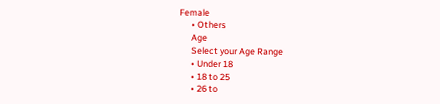Female
      • Others
      Age
      Select your Age Range
      • Under 18
      • 18 to 25
      • 26 to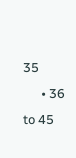35
      • 36 to 45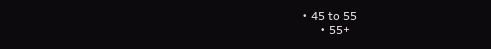• 45 to 55
      • 55+